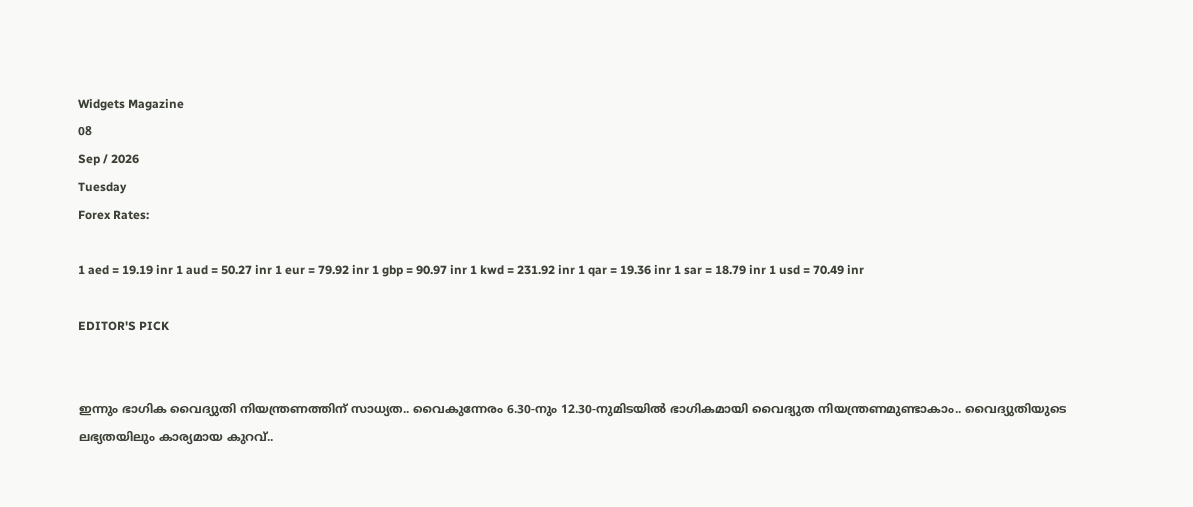Widgets Magazine
08
Sep / 2026
Tuesday
Forex Rates:

1 aed = 19.19 inr 1 aud = 50.27 inr 1 eur = 79.92 inr 1 gbp = 90.97 inr 1 kwd = 231.92 inr 1 qar = 19.36 inr 1 sar = 18.79 inr 1 usd = 70.49 inr

EDITOR'S PICK


ഇന്നും ഭാഗിക വൈദ്യുതി നിയന്ത്രണത്തിന് സാധ്യത.. വൈകുന്നേരം 6.30-നും 12.30-നുമിടയിൽ ഭാഗികമായി വൈദ്യുത നിയന്ത്രണമുണ്ടാകാം.. വൈദ്യുതിയുടെ ലഭ്യതയിലും കാര്യമായ കുറവ്..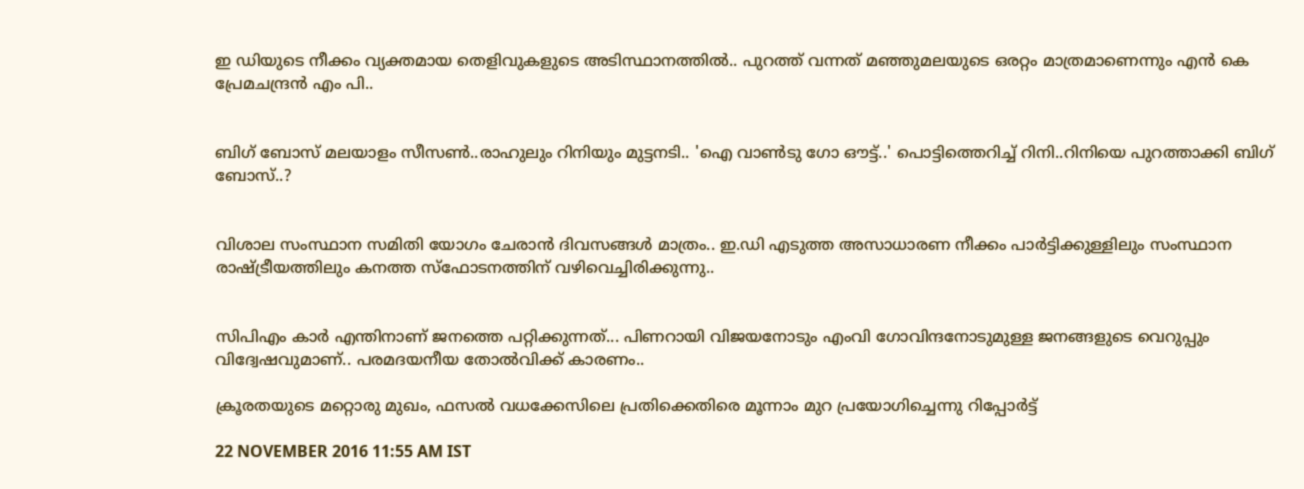ഇ ഡിയുടെ നീക്കം വ്യക്തമായ തെളിവുകളുടെ അടിസ്ഥാനത്തിൽ.. പുറത്ത് വന്നത് മഞ്ഞുമലയുടെ ഒരറ്റം മാത്രമാണെന്നും എൻ കെ പ്രേമചന്ദ്രൻ എം പി..


ബിഗ് ബോസ് മലയാളം സീസൺ..രാഹുലും റിനിയും മുട്ടനടി.. 'ഐ വാൺടു ഗോ ഔട്ട്..' പൊട്ടിത്തെറിച്ച് റിനി..റിനിയെ പുറത്താക്കി ബിഗ് ബോസ്..?


വിശാല സംസ്ഥാന സമിതി യോഗം ചേരാന്‍ ദിവസങ്ങള്‍ മാത്രം.. ഇ.ഡി എടുത്ത അസാധാരണ നീക്കം പാര്‍ട്ടിക്കുള്ളിലും സംസ്ഥാന രാഷ്ട്രീയത്തിലും കനത്ത സ്‌ഫോടനത്തിന് വഴിവെച്ചിരിക്കുന്നു..


സിപിഎം കാര്‍ എന്തിനാണ് ജനത്തെ പറ്റിക്കുന്നത്... പിണറായി വിജയനോടും എംവി ഗോവിന്ദനോടുമുള്ള ജനങ്ങളുടെ വെറുപ്പും വിദ്വേഷവുമാണ്.. പരമദയനീയ തോല്‍വിക്ക് കാരണം..

ക്രൂരതയുടെ മറ്റൊരു മുഖം, ഫസല്‍ വധക്കേസിലെ പ്രതിക്കെതിരെ മൂന്നാം മുറ പ്രയോഗിച്ചെന്നു റിപ്പോര്‍ട്ട്

22 NOVEMBER 2016 11:55 AM IST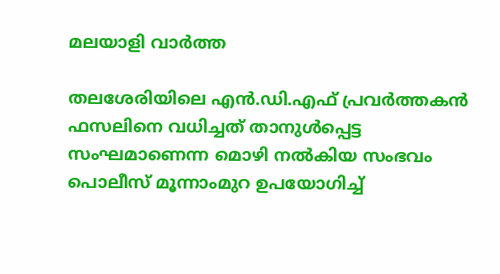മലയാളി വാര്‍ത്ത

തലശേരിയിലെ എന്‍.ഡി.എഫ് പ്രവര്‍ത്തകന്‍ ഫസലിനെ വധിച്ചത് താനുള്‍പ്പെട്ട സംഘമാണെന്ന മൊഴി നല്‍കിയ സംഭവം പൊലീസ് മൂന്നാംമുറ ഉപയോഗിച്ച്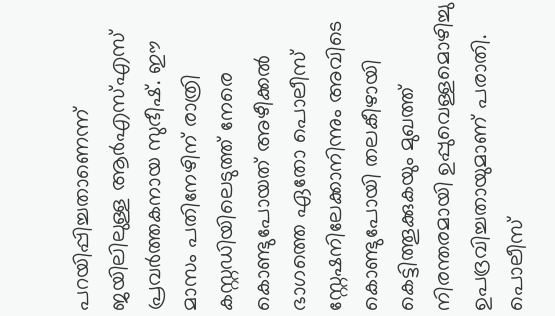പറയിപ്പിച്ചതാണെന്ന് ജയിലിലുള്ള ആര്‍എസ്എസ് പ്രവര്‍ത്തകനായ സുഭീഷ്. ഈ മാസം പതിനേഴിന് രാത്രി കസ്റ്റഡിയിലെടുത്ത് നേരെ കൊണ്ടുപോയത് അഴീക്കല്‍ ഭാഗത്തെ ഏതോ പൊലീസ് സ്റ്റേഷനിലേക്കാനിന്നും അവിടെ കൊണ്ടുപോയി തലകീഴായി കെട്ടിത്തൂക്കുകയും മുഖത്ത് നിരന്തരമായി ഉപ്പുവെള്ളമൊഴിച്ചു ഉപദ്രവിച്ചതായുമാണ് പരാതി. പൊലീസ്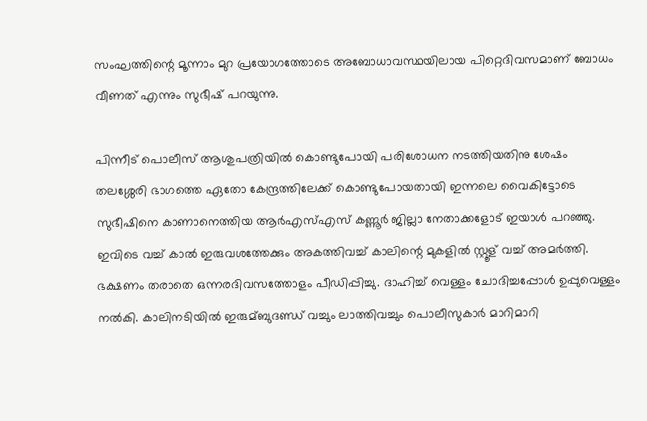സംഘത്തിന്റെ മൂന്നാം മുറ പ്രയോഗത്തോടെ അബോധാവസ്ഥയിലായ പിറ്റെദിവസമാണ് ബോധം വീണത് എന്നും സുഭീഷ് പറയുന്നു.

പിന്നീട് പൊലീസ് ആശുപത്രിയില്‍ കൊണ്ടുപോയി പരിശോധന നടത്തിയതിനു ശേഷം തലശ്ശേരി ഭാഗത്തെ ഏതോ കേന്ദ്രത്തിലേക്ക് കൊണ്ടുപോയതായി ഇന്നലെ വൈകിട്ടോടെ സുഭീഷിനെ കാണാനെത്തിയ ആര്‍എസ്എസ് കണ്ണൂര്‍ ജില്ലാ നേതാക്കളോട് ഇയാള്‍ പറഞ്ഞു. ഇവിടെ വച്ച് കാല്‍ ഇരുവശത്തേക്കും അകത്തിവച്ച് കാലിന്റെ മുകളില്‍ സ്റ്റൂള് വച്ച് അമര്‍ത്തി. ഭക്ഷണം തരാതെ ഒന്നരദിവസത്തോളം പീഡിപ്പിച്ചു. ദാഹിച്ച് വെള്ളം ചോദിച്ചപ്പോള്‍ ഉപ്പുവെള്ളം നല്‍കി. കാലിനടിയില്‍ ഇരുമ്ബുദണ്ഡ് വച്ചും ലാത്തിവച്ചും പൊലീസുകാര്‍ മാറിമാറി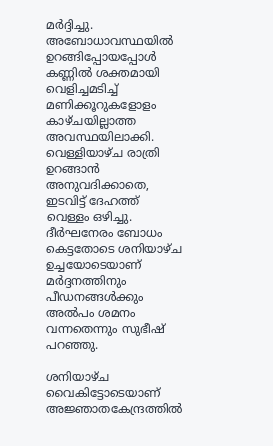മര്‍ദ്ദിച്ചു. അബോധാവസ്ഥയില്‍ ഉറങ്ങിപ്പോയപ്പോള്‍ കണ്ണില്‍ ശക്തമായി വെളിച്ചമടിച്ച് മണിക്കൂറുകളോളം കാഴ്ചയില്ലാത്ത അവസ്ഥയിലാക്കി. വെള്ളിയാഴ്ച രാത്രി ഉറങ്ങാന്‍ അനുവദിക്കാതെ, ഇടവിട്ട് ദേഹത്ത് വെള്ളം ഒഴിച്ചു. ദീര്‍ഘനേരം ബോധം കെട്ടതോടെ ശനിയാഴ്ച ഉച്ചയോടെയാണ് മര്‍ദ്ദനത്തിനും പീഡനങ്ങള്‍ക്കും അല്‍പം ശമനം വന്നതെന്നും സുഭീഷ് പറഞ്ഞു.

ശനിയാഴ്ച വൈകിട്ടോടെയാണ് അജ്ഞാതകേന്ദ്രത്തില്‍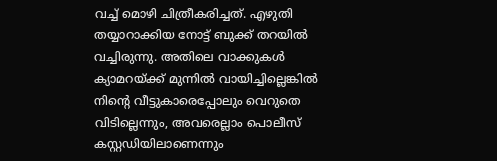വച്ച് മൊഴി ചിത്രീകരിച്ചത്. എഴുതി തയ്യാറാക്കിയ നോട്ട് ബുക്ക് തറയില്‍ വച്ചിരുന്നു. അതിലെ വാക്കുകള്‍ ക്യാമറയ്ക്ക് മുന്നില്‍ വായിച്ചില്ലെങ്കില്‍ നിന്റെ വീട്ടുകാരെപ്പോലും വെറുതെ വിടില്ലെന്നും, അവരെല്ലാം പൊലീസ് കസ്റ്റഡിയിലാണെന്നും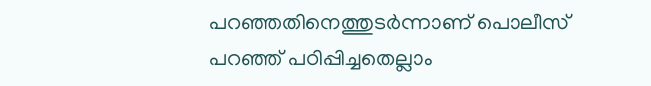പറഞ്ഞതിനെത്തുടര്‍ന്നാണ് പൊലീസ് പറഞ്ഞ് പഠിപ്പിച്ചതെല്ലാം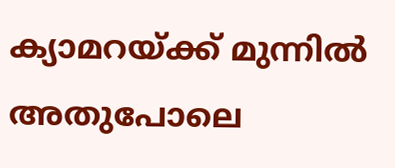ക്യാമറയ്ക്ക് മുന്നില്‍ അതുപോലെ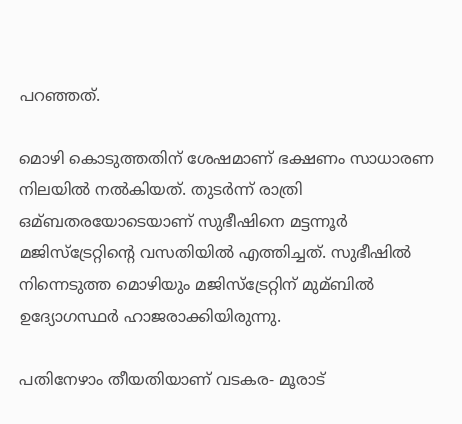പറഞ്ഞത്.

മൊഴി കൊടുത്തതിന് ശേഷമാണ് ഭക്ഷണം സാധാരണ നിലയില്‍ നല്‍കിയത്. തുടര്‍ന്ന് രാത്രി ഒമ്ബതരയോടെയാണ് സുഭീഷിനെ മട്ടന്നൂര്‍ മജിസ്‌ട്രേറ്റിന്റെ വസതിയില്‍ എത്തിച്ചത്. സുഭീഷില്‍ നിന്നെടുത്ത മൊഴിയും മജിസ്‌ട്രേറ്റിന് മുമ്ബില്‍ ഉദ്യോഗസ്ഥര്‍ ഹാജരാക്കിയിരുന്നു.

പതിനേഴാം തീയതിയാണ് വടകര- മൂരാട്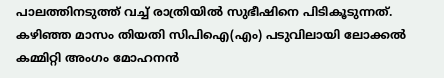പാലത്തിനടുത്ത് വച്ച് രാത്രിയില്‍ സുഭീഷിനെ പിടികൂടുന്നത്. കഴിഞ്ഞ മാസം തിയതി സിപിഐ(എം) പടുവിലായി ലോക്കല്‍ കമ്മിറ്റി അംഗം മോഹനന്‍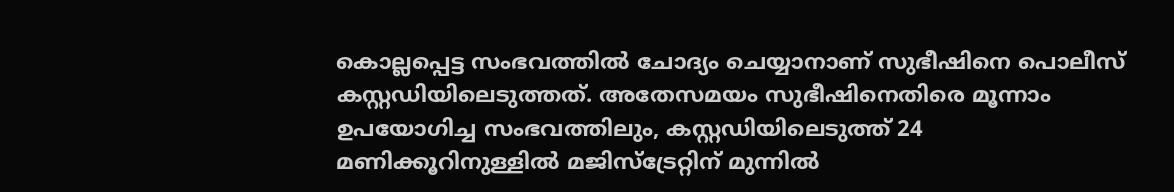കൊല്ലപ്പെട്ട സംഭവത്തില്‍ ചോദ്യം ചെയ്യാനാണ് സുഭീഷിനെ പൊലീസ് കസ്റ്റഡിയിലെടുത്തത്. അതേസമയം സുഭീഷിനെതിരെ മൂന്നാം ഉപയോഗിച്ച സംഭവത്തിലും, കസ്റ്റഡിയിലെടുത്ത് 24 മണിക്കൂറിനുള്ളില്‍ മജിസ്‌ട്രേറ്റിന് മുന്നില്‍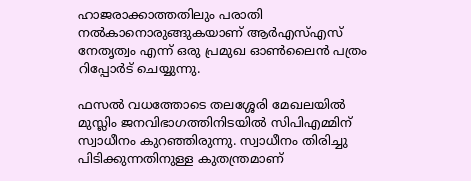ഹാജരാക്കാത്തതിലും പരാതി നല്‍കാനൊരുങ്ങുകയാണ് ആര്‍എസ്എസ് നേതൃത്വം എന്ന് ഒരു പ്രമുഖ ഓണ്‍ലൈന്‍ പത്രം റിപ്പോര്‍ട് ചെയ്യുന്നു.

ഫസല്‍ വധത്തോടെ തലശ്ശേരി മേഖലയില്‍ മുസ്ലിം ജനവിഭാഗത്തിനിടയില്‍ സിപിഎമ്മിന് സ്വാധീനം കുറഞ്ഞിരുന്നു. സ്വാധീനം തിരിച്ചു പിടിക്കുന്നതിനുള്ള കുതന്ത്രമാണ്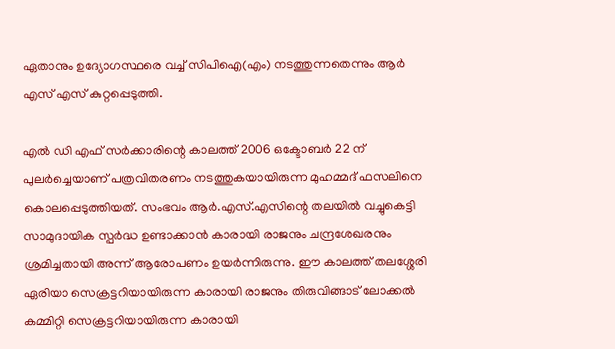ഏതാനും ഉദ്യോഗസ്ഥരെ വച്ച് സിപിഐ(എം) നടത്തുന്നതെന്നും ആര്‍ എസ് എസ് കുറ്റപ്പെടുത്തി.

എല്‍ ഡി എഫ് സര്‍ക്കാരിന്റെ കാലത്ത് 2006 ഒക്ടോബര്‍ 22 ന് പുലര്‍ച്ചെയാണ് പത്രവിതരണം നടത്തുകയായിരുന്ന മുഹമ്മദ് ഫസലിനെ കൊലപ്പെടുത്തിയത്. സംഭവം ആര്‍.എസ്.എസിന്റെ തലയില്‍ വച്ചുകെട്ടി സാമുദായിക സ്പര്‍ദ്ധ ഉണ്ടാക്കാന്‍ കാരായി രാജനും ചന്ദ്രശേഖരനും ശ്രമിച്ചതായി അന്ന് ആരോപണം ഉയര്‍ന്നിരുന്നു. ഈ കാലത്ത് തലശ്ശേരി ഏരിയാ സെക്രട്ടറിയായിരുന്ന കാരായി രാജനും തിരുവിങ്ങാട് ലോക്കല്‍ കമ്മിറ്റി സെക്രട്ടറിയായിരുന്ന കാരായി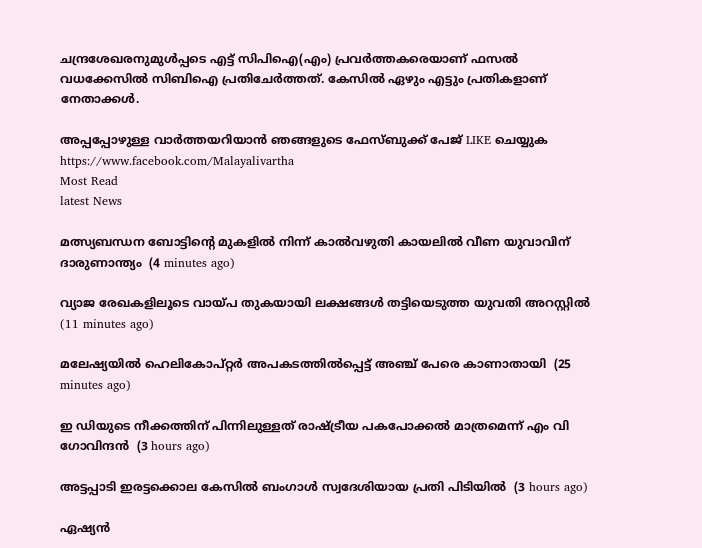ചന്ദ്രശേഖരനുമുള്‍പ്പടെ എട്ട് സിപിഐ(എം) പ്രവര്‍ത്തകരെയാണ് ഫസല്‍ വധക്കേസില്‍ സിബിഐ പ്രതിചേര്‍ത്തത്. കേസില്‍ ഏഴും എട്ടും പ്രതികളാണ് നേതാക്കള്‍.

അപ്പപ്പോഴുള്ള വാര്‍ത്തയറിയാന്‍ ഞങ്ങളുടെ ഫേസ്‌ബുക്ക്‌ പേജ് LIKE ചെയ്യുക
https://www.facebook.com/Malayalivartha
Most Read
latest News

മത്സ്യബന്ധന ബോട്ടിന്റെ മുകളില്‍ നിന്ന് കാല്‍വഴുതി കായലില്‍ വീണ യുവാവിന് ദാരുണാന്ത്യം  (4 minutes ago)

വ്യാജ രേഖകളിലൂടെ വായ്പ തുകയായി ലക്ഷങ്ങള്‍ തട്ടിയെടുത്ത യുവതി അറസ്റ്റില്‍  (11 minutes ago)

മലേഷ്യയില്‍ ഹെലികോപ്റ്റര്‍ അപകടത്തില്‍പ്പെട്ട് അഞ്ച് പേരെ കാണാതായി  (25 minutes ago)

ഇ ഡിയുടെ നീക്കത്തിന് പിന്നിലുള്ളത് രാഷ്ട്രീയ പകപോക്കല്‍ മാത്രമെന്ന് എം വി ഗോവിന്ദന്‍  (3 hours ago)

അട്ടപ്പാടി ഇരട്ടക്കൊല കേസില്‍ ബംഗാള്‍ സ്വദേശിയായ പ്രതി പിടിയില്‍  (3 hours ago)

ഏഷ്യന്‍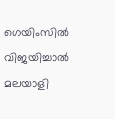ഗെയിംസില്‍ വിജയിച്ചാല്‍ മലയാളി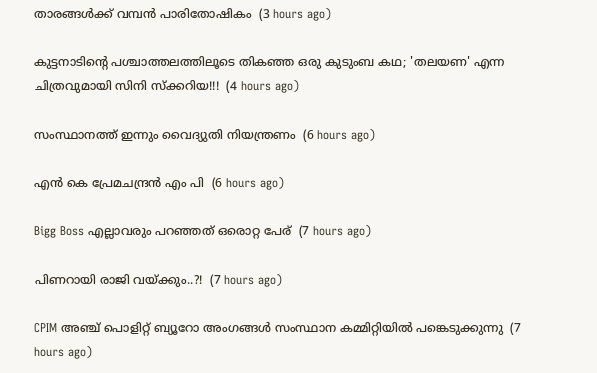താരങ്ങള്‍ക്ക് വമ്പന്‍ പാരിതോഷികം  (3 hours ago)

കുട്ടനാടിൻ്റെ പശ്ചാത്തലത്തിലൂടെ തികഞ്ഞ ഒരു കുടുംബ കഥ; 'തലയണ' എന്ന ചിത്രവുമായി സിനി സ്ക്കറിയ!!!  (4 hours ago)

സംസ്ഥാനത്ത് ഇന്നും വൈദ്യുതി നിയന്ത്രണം  (6 hours ago)

എൻ കെ പ്രേമചന്ദ്രൻ എം പി  (6 hours ago)

Bigg Boss എല്ലാവരും പറഞ്ഞത് ഒരൊറ്റ പേര്  (7 hours ago)

പിണറായി രാജി വയ്ക്കും..?!  (7 hours ago)

CPIM അഞ്ച് പൊളിറ്റ് ബ്യൂറോ അംഗങ്ങള്‍ സംസ്ഥാന കമ്മിറ്റിയില്‍ പങ്കെടുക്കുന്നു  (7 hours ago)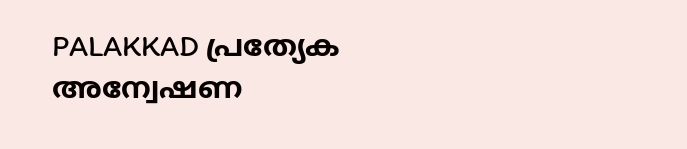PALAKKAD പ്രത്യേക അന്വേഷണ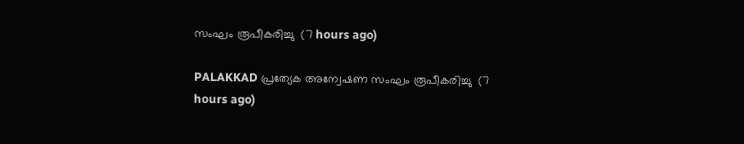സംഘം രൂപീകരിച്ചു  (7 hours ago)

PALAKKAD പ്രത്യേക അന്വേഷണ സംഘം രൂപീകരിച്ചു  (7 hours ago)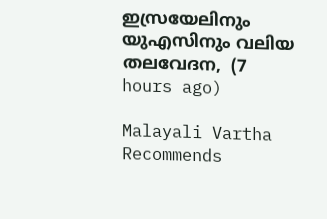ഇസ്രയേലിനും യുഎസിനും വലിയ തലവേദന,  (7 hours ago)

Malayali Vartha Recommends